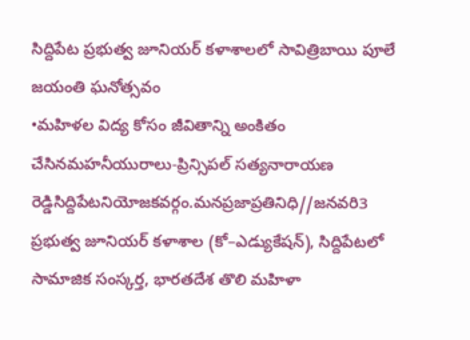సిద్దిపేట ప్రభుత్వ జూనియర్ కళాశాలలో సావిత్రిబాయి పూలే జయంతి ఘనోత్సవం
•మహిళల విద్య కోసం జీవితాన్ని అంకితం చేసినమహనీయురాలు-ప్రిన్సిపల్ సత్యనారాయణ రెడ్డిసిద్దిపేటనియోజకవర్గం.మనప్రజాప్రతినిధి//జనవరి3 ప్రభుత్వ జూనియర్ కళాశాల (కో–ఎడ్యుకేషన్), సిద్దిపేటలో సామాజిక సంస్కర్త, భారతదేశ తొలి మహిళా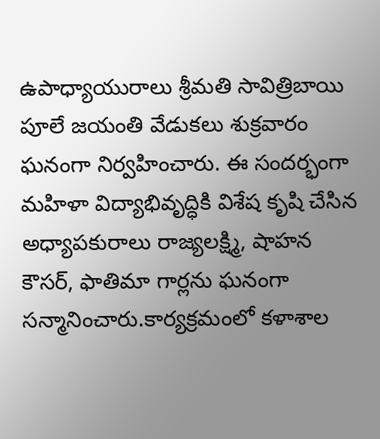ఉపాధ్యాయురాలు శ్రీమతి సావిత్రిబాయి పూలే జయంతి వేడుకలు శుక్రవారం ఘనంగా నిర్వహించారు. ఈ సందర్భంగా మహిళా విద్యాభివృద్ధికి విశేష కృషి చేసిన అధ్యాపకురాలు రాజ్యలక్ష్మి, షాహన కౌసర్, ఫాతిమా గార్లను ఘనంగా సన్మానించారు.కార్యక్రమంలో కళాశాల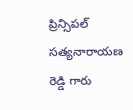ప్రిన్సిపల్ సత్యనారాయణ రెడ్డి గారు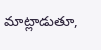మాట్లాడుతూ,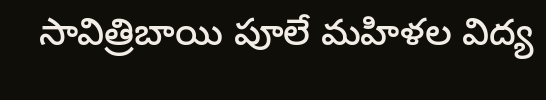సావిత్రిబాయి పూలే మహిళల విద్య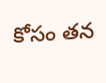కోసం తన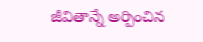జీవితాన్నే అర్పించిన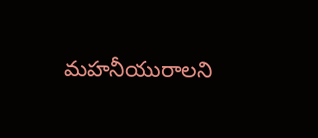మహనీయురాలని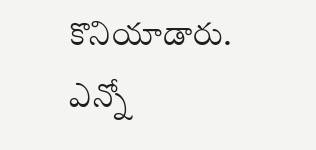కొనియాడారు. ఎన్నో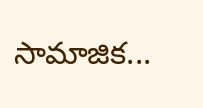సామాజిక...